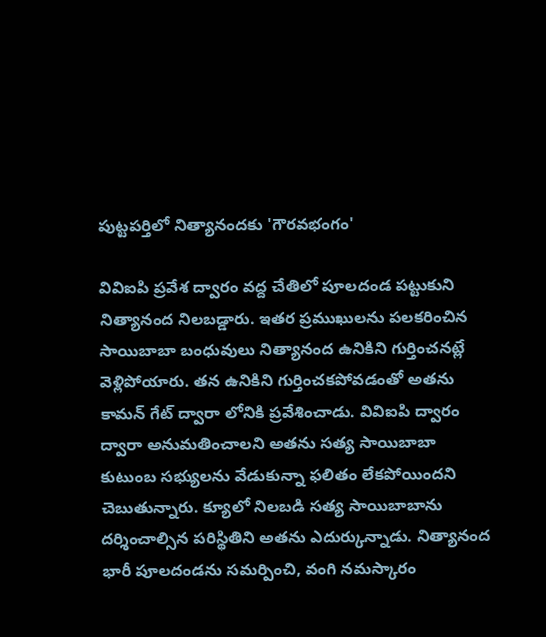పుట్టపర్తిలో నిత్యానందకు 'గౌరవభంగం'

వివిఐపి ప్రవేశ ద్వారం వద్ద చేతిలో పూలదండ పట్టుకుని నిత్యానంద నిలబడ్డారు. ఇతర ప్రముఖులను పలకరించిన సాయిబాబా బంధువులు నిత్యానంద ఉనికిని గుర్తించనట్లే వెళ్లిపోయారు. తన ఉనికిని గుర్తించకపోవడంతో అతను కామన్ గేట్ ద్వారా లోనికి ప్రవేశించాడు. వివిఐపి ద్వారం ద్వారా అనుమతించాలని అతను సత్య సాయిబాబా కుటుంబ సభ్యులను వేడుకున్నా ఫలితం లేకపోయిందని చెబుతున్నారు. క్యూలో నిలబడి సత్య సాయిబాబాను దర్శించాల్సిన పరిస్థితిని అతను ఎదుర్కున్నాడు. నిత్యానంద భారీ పూలదండను సమర్పించి, వంగి నమస్కారం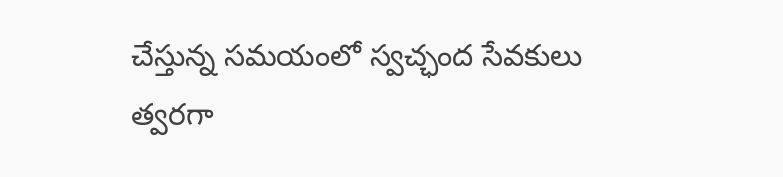చేస్తున్న సమయంలో స్వచ్ఛంద సేవకులు త్వరగా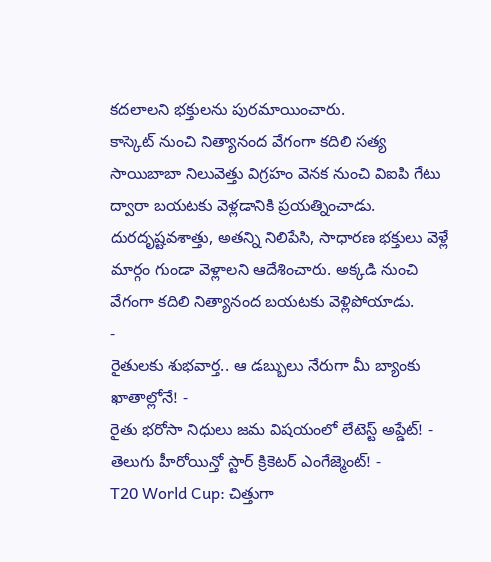కదలాలని భక్తులను పురమాయించారు.
కాస్కెట్ నుంచి నిత్యానంద వేగంగా కదిలి సత్య సాయిబాబా నిలువెత్తు విగ్రహం వెనక నుంచి విఐపి గేటు ద్వారా బయటకు వెళ్లడానికి ప్రయత్నించాడు. దురదృష్టవశాత్తు, అతన్ని నిలిపేసి, సాధారణ భక్తులు వెళ్లే మార్గం గుండా వెళ్లాలని ఆదేశించారు. అక్కడి నుంచి వేగంగా కదిలి నిత్యానంద బయటకు వెళ్లిపోయాడు.
-
రైతులకు శుభవార్త.. ఆ డబ్బులు నేరుగా మీ బ్యాంకు ఖాతాల్లోనే! -
రైతు భరోసా నిధులు జమ విషయంలో లేటెస్ట్ అప్డేట్! -
తెలుగు హీరోయిన్తో స్టార్ క్రికెటర్ ఎంగేజ్మెంట్! -
T20 World Cup: చిత్తుగా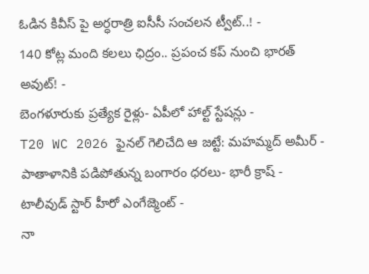ఓడిన కివీస్ పై అర్ధరాత్రి ఐసీసీ సంచలన ట్వీట్..! -
140 కోట్ల మంది కలలు ఛిద్రం.. ప్రపంచ కప్ నుంచి భారత్ అవుట్! -
బెంగళూరుకు ప్రత్యేక రైళ్లు- ఏపీలో హాల్ట్ స్టేషన్లు -
T20 WC 2026 ఫైనల్ గెలిచేది ఆ జట్టే: మహమ్మద్ అమీర్ -
పాతాళానికి పడిపోతున్న బంగారం ధరలు- భారీ క్రాష్ -
టాలీవుడ్ స్టార్ హీరో ఎంగేజ్మెంట్ -
నా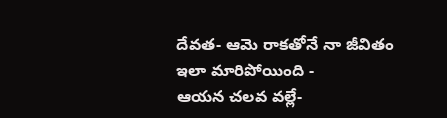దేవత- ఆమె రాకతోనే నా జీవితం ఇలా మారిపోయింది -
ఆయన చలవ వల్లే-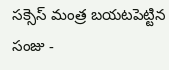సక్సెస్ మంత్ర బయటపెట్టిన సంజు -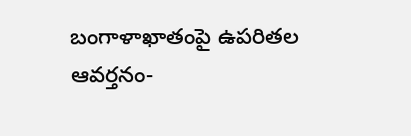బంగాళాఖాతంపై ఉపరితల ఆవర్తనం-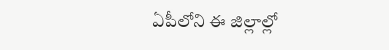ఏపీలోని ఈ జిల్లాల్లో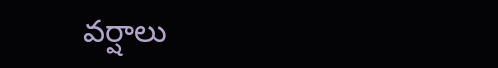వర్షాలు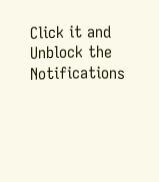Click it and Unblock the Notifications